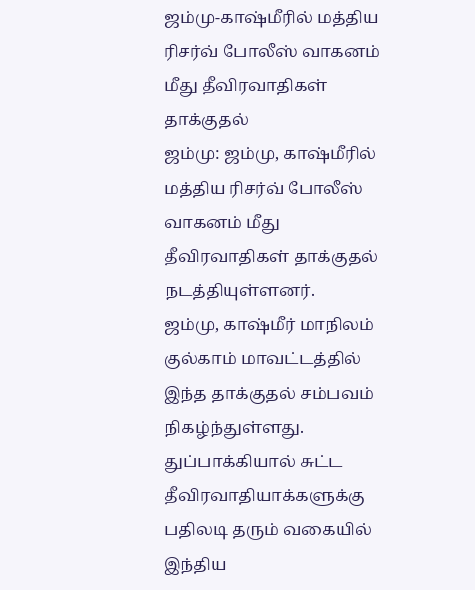ஜம்மு-காஷ்மீரில் மத்திய ரிசர்வ் போலீஸ் வாகனம் மீது தீவிரவாதிகள் தாக்குதல்
ஜம்மு: ஜம்மு, காஷ்மீரில் மத்திய ரிசர்வ் போலீஸ் வாகனம் மீது தீவிரவாதிகள் தாக்குதல் நடத்தியுள்ளனர்.
ஜம்மு, காஷ்மீர் மாநிலம் குல்காம் மாவட்டத்தில் இந்த தாக்குதல் சம்பவம் நிகழ்ந்துள்ளது. துப்பாக்கியால் சுட்ட தீவிரவாதியாக்களுக்கு பதிலடி தரும் வகையில் இந்திய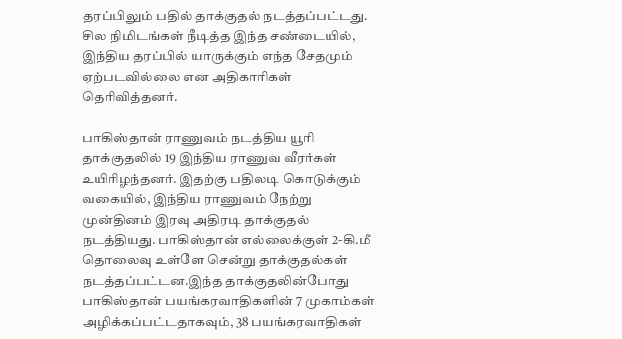தரப்பிலும் பதில் தாக்குதல் நடத்தப்பட்டது. சில நிமிடங்கள் நீடித்த இந்த சண்டையில், இந்திய தரப்பில் யாருக்கும் எந்த சேதமும் ஏற்படவில்லை என அதிகாரிகள் தெரிவித்தனர்.

பாகிஸ்தான் ராணுவம் நடத்திய யூரி தாக்குதலில் 19 இந்திய ராணுவ வீரர்கள் உயிரிழந்தனர். இதற்கு பதிலடி கொடுக்கும் வகையில், இந்திய ராணுவம் நேற்று முன்தினம் இரவு அதிரடி தாக்குதல் நடத்தியது. பாகிஸ்தான் எல்லைக்குள் 2-கி.மீ தொலைவு உள்ளே சென்று தாக்குதல்கள் நடத்தப்பட்டன.இந்த தாக்குதலின்போது பாகிஸ்தான் பயங்கரவாதிகளின் 7 முகாம்கள் அழிக்கப்பட்டதாகவும், 38 பயங்கரவாதிகள்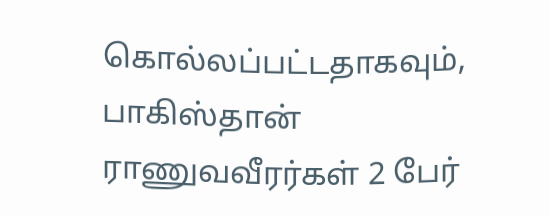கொல்லப்பட்டதாகவும், பாகிஸ்தான் ராணுவவீரர்கள் 2 பேர்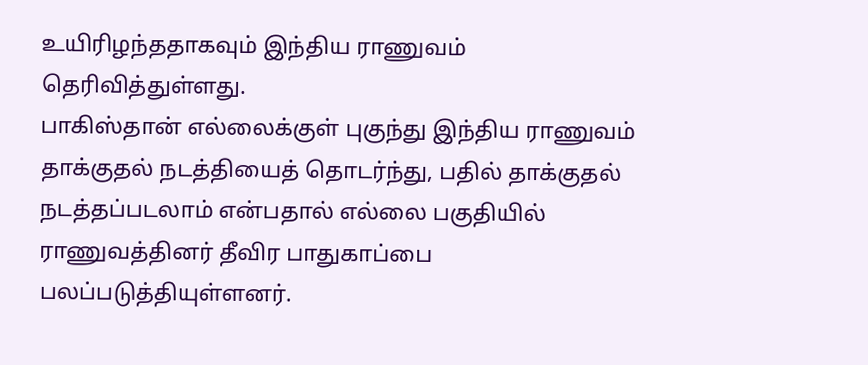உயிரிழந்ததாகவும் இந்திய ராணுவம் தெரிவித்துள்ளது.
பாகிஸ்தான் எல்லைக்குள் புகுந்து இந்திய ராணுவம் தாக்குதல் நடத்தியைத் தொடர்ந்து, பதில் தாக்குதல் நடத்தப்படலாம் என்பதால் எல்லை பகுதியில் ராணுவத்தினர் தீவிர பாதுகாப்பை பலப்படுத்தியுள்ளனர்.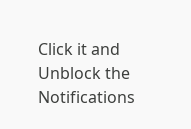Click it and Unblock the Notifications